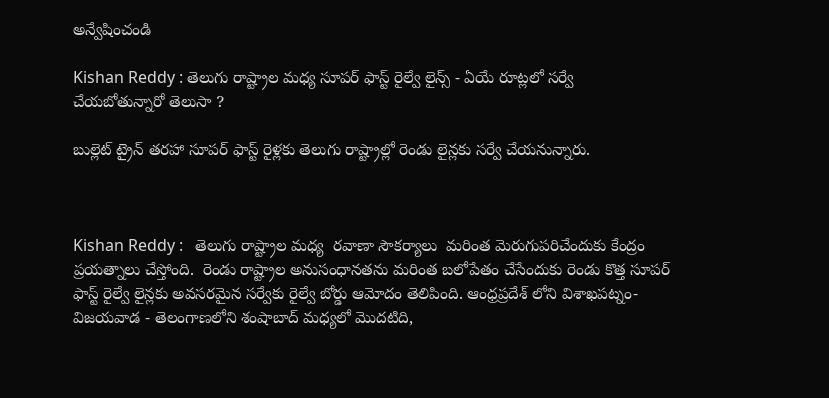అన్వేషించండి

Kishan Reddy : తెలుగు రాష్ట్రాల మధ్య సూపర్ ఫాస్ట్ రైల్వే లైన్స్ - ఏయే రూట్లలో సర్వే చేయబోతున్నారో తెలుసా ?

బుల్లెట్ ట్రైన్ తరహా సూపర్ ఫాస్ట్ రైళ్లకు తెలుగు రాష్ట్రాల్లో రెండు లైన్లకు సర్వే చేయనున్నారు.



Kishan Reddy :   తెలుగు రాష్ట్రాల మధ్య  రవాణా సౌకర్యాలు  మరింత మెరుగుపరిచేందుకు కేంద్రం ప్రయత్నాలు చేస్తోంది.  రెండు రాష్ట్రాల అనుసంధానతను మరింత బలోపేతం చేసేందుకు రెండు కొత్త సూపర్ ఫాస్ట్ రైల్వే లైన్లకు అవసరమైన సర్వేకు రైల్వే బోర్డు ఆమోదం తెలిపింది. ఆంధ్రప్రదేశ్ లోని విశాఖపట్నం- విజయవాడ - తెలంగాణలోని శంషాబాద్ మధ్యలో మొదటిది,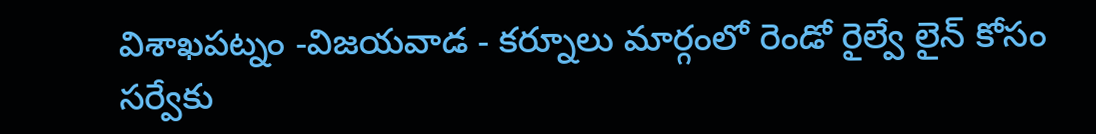విశాఖపట్నం -విజయవాడ - కర్నూలు మార్గంలో రెండో రైల్వే లైన్ కోసం సర్వేకు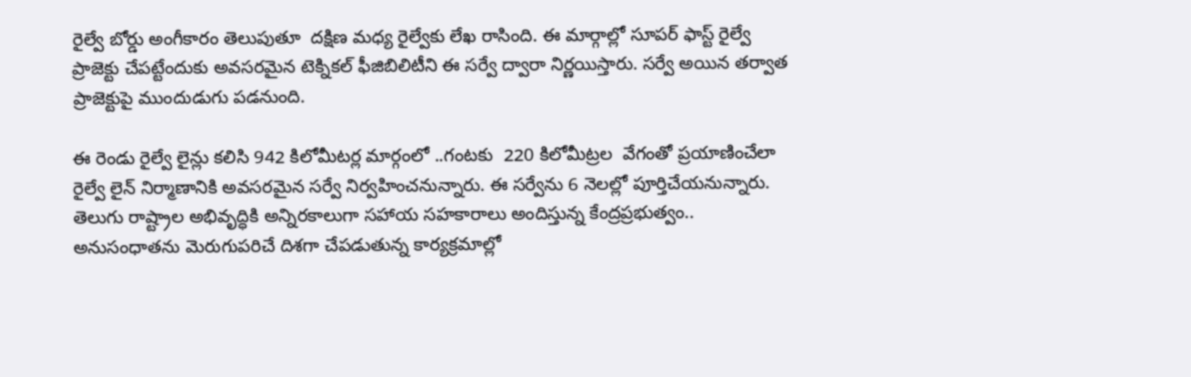రైల్వే బోర్డు అంగీకారం తెలుపుతూ  దక్షిణ మధ్య రైల్వేకు లేఖ రాసింది. ఈ మార్గాల్లో సూపర్ ఫాస్ట్ రైల్వే ప్రాజెక్టు చేపట్టేందుకు అవసరమైన టెక్నికల్ ఫీజిబిలిటీని ఈ సర్వే ద్వారా నిర్ణయిస్తారు. సర్వే అయిన తర్వాత ప్రాజెక్టుపై ముందుడుగు పడనుంది.

ఈ రెండు రైల్వే లైన్లు కలిసి 942 కిలోమీటర్ల మార్గంలో ..గంటకు  220 కిలోమీట్రల  వేగంతో ప్రయాణించేలా రైల్వే లైన్ నిర్మాణానికి అవసరమైన సర్వే నిర్వహించనున్నారు. ఈ సర్వేను 6 నెలల్లో పూర్తిచేయనున్నారు. తెలుగు రాష్ట్రాల అభివృద్ధికి అన్నిరకాలుగా సహాయ సహకారాలు అందిస్తున్న కేంద్రప్రభుత్వం.. అనుసంధాతను మెరుగుపరిచే దిశగా చేపడుతున్న కార్యక్రమాల్లో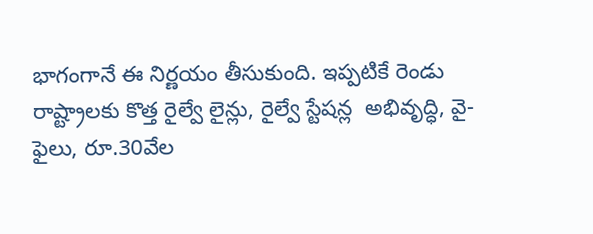భాగంగానే ఈ నిర్ణయం తీసుకుంది. ఇప్పటికే రెండు రాష్ట్రాలకు కొత్త రైల్వే లైన్లు, రైల్వే స్టేషన్ల  అభివృద్ధి, వై-ఫైలు, రూ.30వేల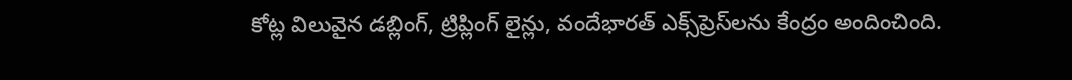కోట్ల విలువైన డబ్లింగ్, ట్రిప్లింగ్ లైన్లు, వందేభారత్‌ ఎక్స్‌ప్రెస్‌లను కేంద్రం అందించింది.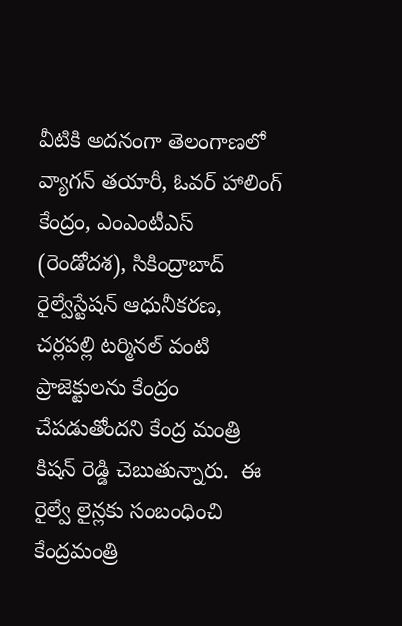వీటికి అదనంగా తెలంగాణలో వ్యాగన్ తయారీ, ఓవర్‌ హాలింగ్ కేంద్రం, ఎంఎంటీఎస్ (రెండోదశ), సికింద్రాబాద్ రైల్వేస్టేషన్ ఆధునీకరణ, చర్లపల్లి టర్మినల్ వంటి ప్రాజెక్టులను కేంద్రం చేపడుతోందని కేంద్ర మంత్రి కిషన్ రెడ్డి చెబుతున్నారు.  ఈ రైల్వే లైన్లకు సంబంధించి కేంద్రమంత్రి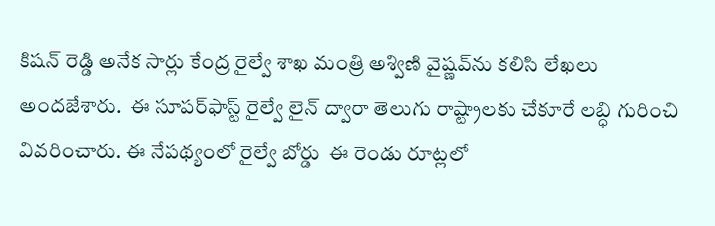కిషన్ రెడ్డి అనేక సార్లు కేంద్ర రైల్వే శాఖ మంత్రి అశ్విణి వైష్ణవ్‌ను కలిసి లేఖలు అందజేశారు.  ఈ సూపర్‌ఫాస్ట్ రైల్వే లైన్ ద్వారా తెలుగు రాష్ట్రాలకు చేకూరే లబ్ధి గురించి వివరించారు. ఈ నేపథ్యంలో రైల్వే బోర్డు  ఈ రెండు రూట్లలో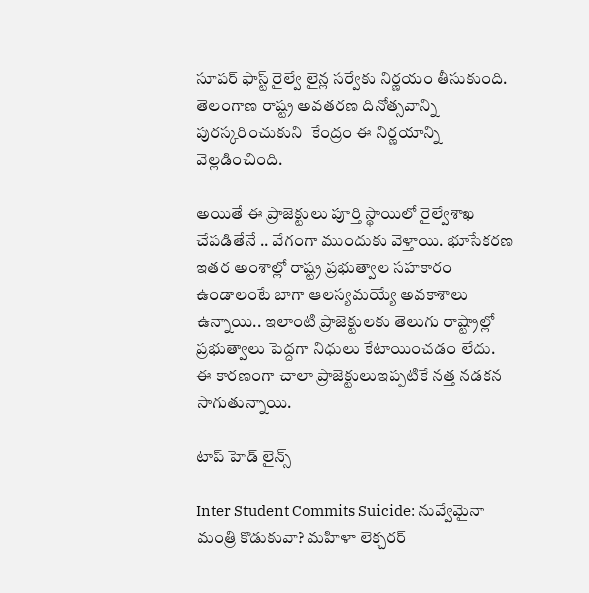సూపర్ ఫాస్ట్ రైల్వే లైన్ల సర్వేకు నిర్ణయం తీసుకుంది. తెలంగాణ రాష్ట్ర అవతరణ దినోత్సవాన్ని పురస్కరించుకుని  కేంద్రం ఈ నిర్ణయాన్ని వెల్లడించింది.

అయితే ఈ ప్రాజెక్టులు పూర్తి స్థాయిలో రైల్వేశాఖ చేపడితేనే .. వేగంగా ముందుకు వెళ్తాయి. భూసేకరణ ఇతర అంశాల్లో రాష్ట్ర ప్రభుత్వాల సహకారం ఉండాలంటే బాగా ఆలస్యమయ్యే అవకాశాలు ఉన్నాయి.. ఇలాంటి ప్రాజెక్టులకు తెలుగు రాష్ట్రాల్లో ప్రభుత్వాలు పెద్దగా నిధులు కేటాయించడం లేదు.  ఈ కారణంగా చాలా ప్రాజెక్టులుఇప్పటికే నత్త నడకన సాగుతున్నాయి.

టాప్ హెడ్ లైన్స్

Inter Student Commits Suicide: నువ్వేమైనా మంత్రి కొడుకువా? మహిళా లెక్చరర్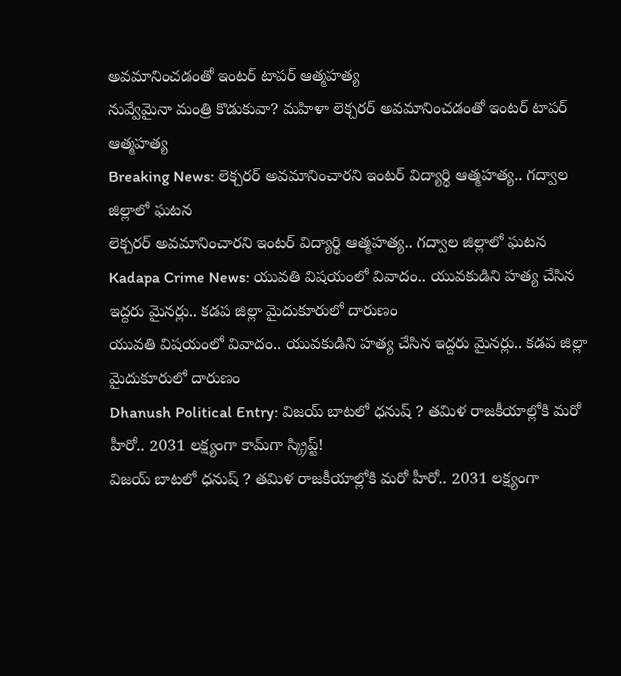అవమానించడంతో ఇంటర్ టాపర్ ఆత్మహత్య
నువ్వేమైనా మంత్రి కొడుకువా? మహిళా లెక్చరర్ అవమానించడంతో ఇంటర్ టాపర్ ఆత్మహత్య
Breaking News: లెక్చరర్ అవమానించారని ఇంటర్ విద్యార్థి ఆత్మహత్య.. గద్వాల జిల్లాలో ఘటన
లెక్చరర్ అవమానించారని ఇంటర్ విద్యార్థి ఆత్మహత్య.. గద్వాల జిల్లాలో ఘటన
Kadapa Crime News: యువతి విషయంలో వివాదం.. యువకుడిని హత్య చేసిన ఇద్దరు మైనర్లు.. కడప జిల్లా మైదుకూరులో దారుణం
యువతి విషయంలో వివాదం.. యువకుడిని హత్య చేసిన ఇద్దరు మైనర్లు.. కడప జిల్లా మైదుకూరులో దారుణం
Dhanush Political Entry: విజయ్ బాటలో ధనుష్ ? తమిళ రాజకీయాల్లోకి మరో హీరో.. 2031 లక్ష్యంగా కామ్‌గా స్క్రిప్ట్!
విజయ్ బాటలో ధనుష్ ? తమిళ రాజకీయాల్లోకి మరో హీరో.. 2031 లక్ష్యంగా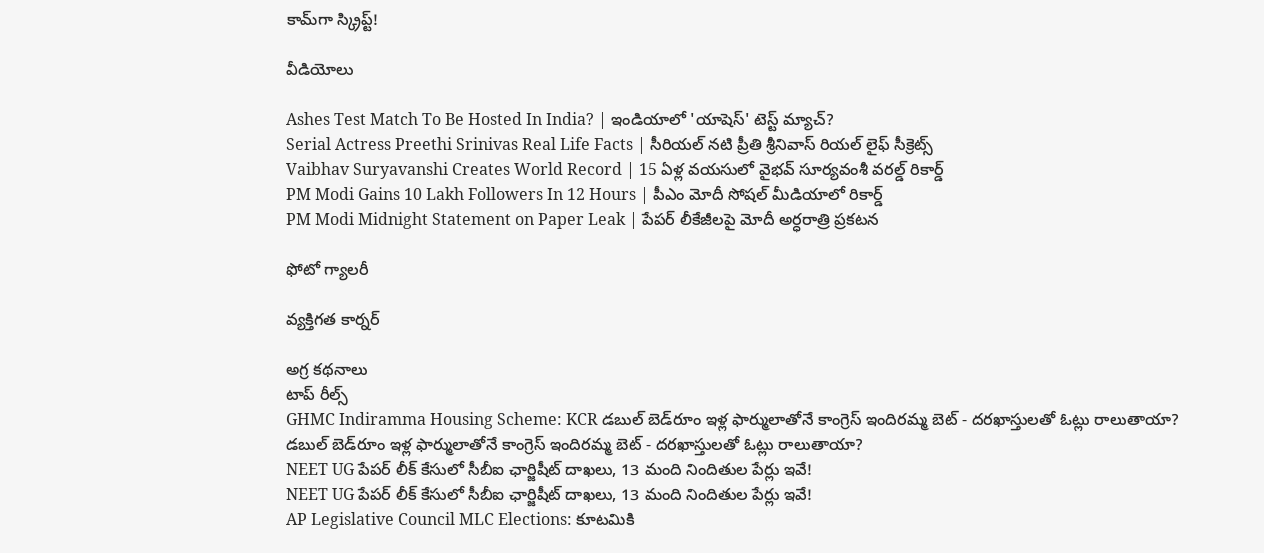కామ్‌గా స్క్రిప్ట్!

వీడియోలు

Ashes Test Match To Be Hosted In India? | ఇండియాలో 'యాషెస్' టెస్ట్ మ్యాచ్?
Serial Actress Preethi Srinivas Real Life Facts | సీరియల్ నటి ప్రీతి శ్రీనివాస్ రియల్ లైఫ్ సీక్రెట్స్
Vaibhav Suryavanshi Creates World Record | 15 ఏళ్ల వయసులో వైభవ్ సూర్యవంశీ వరల్డ్ రికార్డ్
PM Modi Gains 10 Lakh Followers In 12 Hours | పీఎం మోదీ సోషల్ మీడియాలో రికార్డ్
PM Modi Midnight Statement on Paper Leak | పేపర్ లీకేజీలపై మోదీ అర్ధరాత్రి ప్రకటన

ఫోటో గ్యాలరీ

వ్యక్తిగత కార్నర్

అగ్ర కథనాలు
టాప్ రీల్స్
GHMC Indiramma Housing Scheme: KCR డబుల్ బెడ్‌రూం ఇళ్ల ఫార్ములాతోనే కాంగ్రెస్ ఇందిరమ్మ బెట్ - దరఖాస్తులతో ఓట్లు రాలుతాయా?
డబుల్ బెడ్‌రూం ఇళ్ల ఫార్ములాతోనే కాంగ్రెస్ ఇందిరమ్మ బెట్ - దరఖాస్తులతో ఓట్లు రాలుతాయా?
NEET UG పేపర్‌ లీక్‌ కేసులో సీబీఐ ఛార్జిషీట్ దాఖలు, 13 మంది నిందితుల పేర్లు ఇవే!
NEET UG పేపర్‌ లీక్‌ కేసులో సీబీఐ ఛార్జిషీట్ దాఖలు, 13 మంది నిందితుల పేర్లు ఇవే!
AP Legislative Council MLC Elections: కూటమికి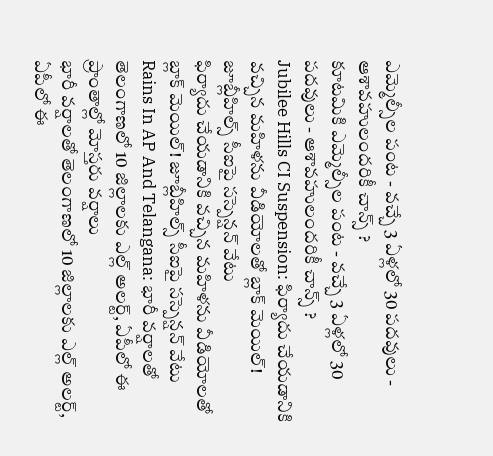ఎమ్మెల్సీల పంట - వచ్చే 3 ఏళ్లలో 30 పదవులు - ఆశావహులందరికీ చాన్స్ ?
కూటమికి ఎమ్మెల్సీల పంట - వచ్చే 3 ఏళ్లలో 30 పదవులు - ఆశావహులందరికీ చాన్స్ ?
Jubilee Hills CI Suspension: ఫిర్యాదు చేయడానికి వచ్చిన మహిళను వీడియోలతో బ్లాక్ మెయిల్! జూబ్లీహిల్స్ సీఐపై సస్పెన్షన్‌ వేటు
ఫిర్యాదు చేయడానికి వచ్చిన మహిళను వీడియోలతో బ్లాక్ మెయిల్! జూబ్లీహిల్స్ సీఐపై సస్పెన్షన్‌ వేటు
Rains In AP And Telangana: భారీ వర్షాలతో తెలంగాణలో 10 జిల్లాలకు ఎల్ల్ అలర్ట్, ఏపీలో ఈ ప్రాంతాల్లో మోస్తరు వర్షాలు
భారీ వర్షాలతో తెలంగాణలో 10 జిల్లాలకు ఎల్ల్ అలర్ట్, ఏపీలో ఈ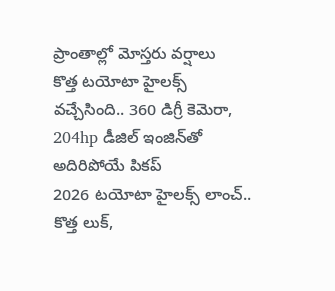ప్రాంతాల్లో మోస్తరు వర్షాలు
కొత్త టయోటా హైలక్స్‌ వచ్చేసింది.. 360 డిగ్రీ కెమెరా, 204hp డీజిల్‌ ఇంజిన్‌తో అదిరిపోయే పికప్‌
2026 టయోటా హైలక్స్‌ లాంచ్‌.. కొత్త లుక్‌,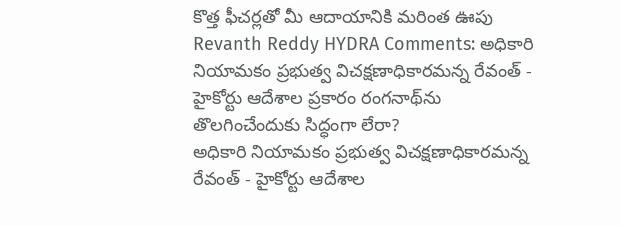కొత్త ఫీచర్లతో మీ ఆదాయానికి మరింత ఊపు
Revanth Reddy HYDRA Comments: అధికారి నియామకం ప్రభుత్వ విచక్షణాధికారమన్న రేవంత్ - హైకోర్టు ఆదేశాల ప్రకారం రంగనాథ్‌ను తొలగించేందుకు సిద్ధంగా లేరా?
అధికారి నియామకం ప్రభుత్వ విచక్షణాధికారమన్న రేవంత్ - హైకోర్టు ఆదేశాల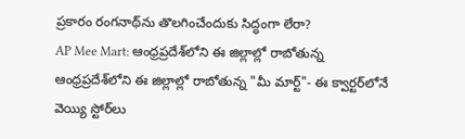ప్రకారం రంగనాథ్‌ను తొలగించేందుకు సిద్ధంగా లేరా?
AP Mee Mart: ఆంధ్రప్రదేశ్‌లోని ఈ జిల్లాల్లో రాబోతున్న
ఆంధ్రప్రదేశ్‌లోని ఈ జిల్లాల్లో రాబోతున్న "మీ మార్ట్"- ఈ క్వార్టర్‌లోనే వెయ్యి స్టోర్‌లు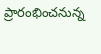ప్రారంభించనున్న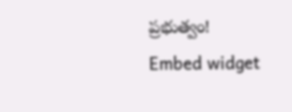ప్రభుత్వం!
Embed widget